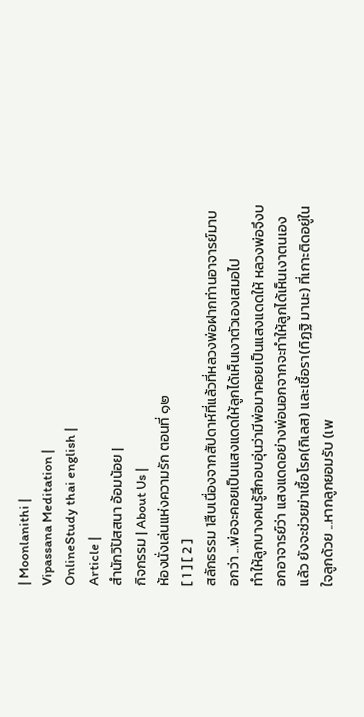| Moonlanithi |
Vipassana Meditation |
OnlineStudy thai english |
Article |
สำนักวิปัสสนา อ้อมน้อย |
กิจกรรม | About Us |
ห้องนั่งเล่นแห่งความรัก ตอนที่ ๑๒
[ 1 ] [ 2 ]
สลักธรรม 1สืบเนื่องจากสัปดาห์ที่แล้วที่หลวงพ่อฝากท่านอาจารย์มาบอกว่า ...พ่อจะคอยเป็นแสงแดดให้ลูกได้เห็นเงาตัวเองเสมอไป
ทำให้ลูกบางคนรู้สึกอบอุ่นว่ามีพ่อมาคอยเป็นแสงแดดให้ หลวงพ่อจึงบอกอาจารย์ว่า แสงแดดอย่างพ่อนอกจากจะทำให้ลูกได้เห็นเงาตนเองแล้ว ยังจะช่วยฆ่าเชื้อโรค(กิเลส) และเชื้อรา(ทิฏฐิ มานะ) ที่เกาะติดอยู่ในใจลูกด้วย ...หากลูกยอมรับ (เพ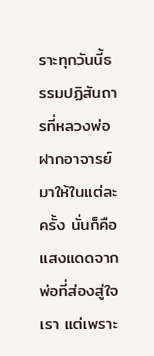ราะทุกวันนี้ธรรมปฏิสันถารที่หลวงพ่อฝากอาจารย์มาให้ในแต่ละครั้ง นั่นก็คือแสงแดดจากพ่อที่ส่องสู่ใจเรา แต่เพราะ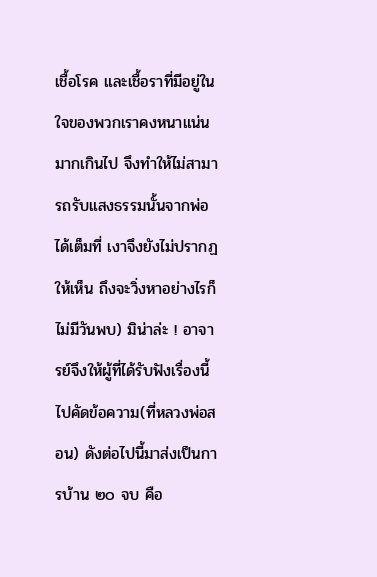เชื้อโรค และเชื้อราที่มีอยู่ในใจของพวกเราคงหนาแน่นมากเกินไป จึงทำให้ไม่สามารถรับแสงธรรมนั้นจากพ่อได้เต็มที่ เงาจึงยังไม่ปรากฏให้เห็น ถึงจะวิ่งหาอย่างไรก็ไม่มีวันพบ) มิน่าล่ะ ! อาจารย์จึงให้ผู้ที่ได้รับฟังเรื่องนี้ไปคัดข้อความ(ที่หลวงพ่อสอน) ดังต่อไปนี้มาส่งเป็นการบ้าน ๒๐ จบ คือ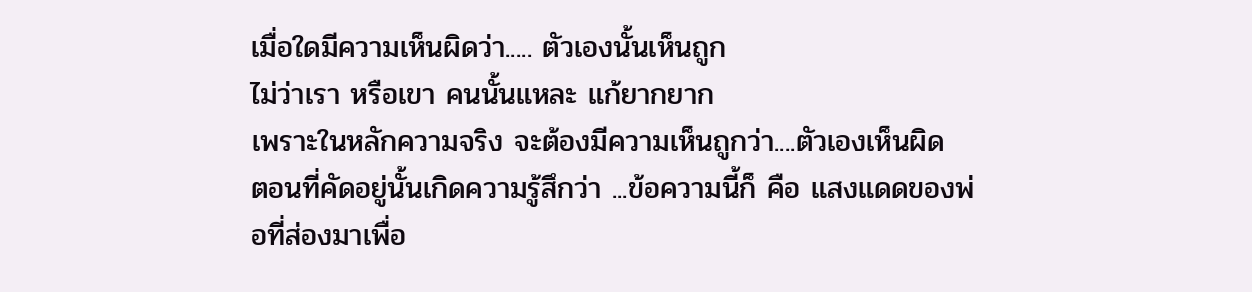เมื่อใดมีความเห็นผิดว่า..... ตัวเองนั้นเห็นถูก
ไม่ว่าเรา หรือเขา คนนั้นแหละ แก้ยากยาก
เพราะในหลักความจริง จะต้องมีความเห็นถูกว่า....ตัวเองเห็นผิด
ตอนที่คัดอยู่นั้นเกิดความรู้สึกว่า ...ข้อความนี้ก็ คือ แสงแดดของพ่อที่ส่องมาเพื่อ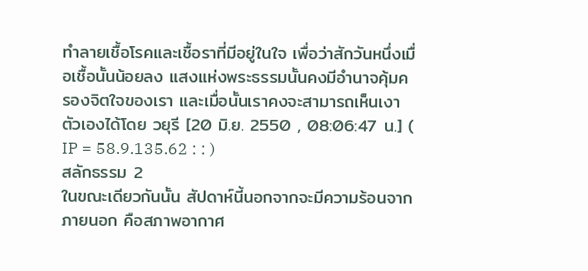ทำลายเชื้อโรคและเชื้อราที่มีอยู่ในใจ เพื่อว่าสักวันหนึ่งเมื่อเชื้อนั้นน้อยลง แสงแห่งพระธรรมนั้นคงมีอำนาจคุ้มครองจิตใจของเรา และเมื่อนั้นเราคงจะสามารถเห็นเงาตัวเองได้โดย วยุรี [20 มิ.ย. 2550 , 08:06:47 น.] ( IP = 58.9.135.62 : : )
สลักธรรม 2
ในขณะเดียวกันนั้น สัปดาห์นี้นอกจากจะมีความร้อนจากภายนอก คือสภาพอากาศ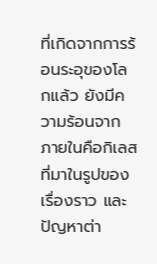ที่เกิดจากการร้อนระอุของโลกแล้ว ยังมีความร้อนจากภายในคือกิเลสที่มาในรูปของเรื่องราว และปัญหาต่า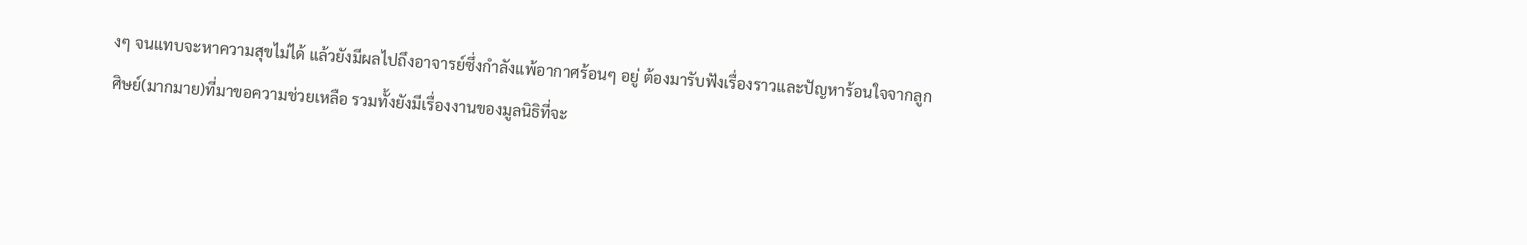งๆ จนแทบจะหาความสุขไม่ได้ แล้วยังมีผลไปถึงอาจารย์ซึ่งกำลังแพ้อากาศร้อนๆ อยู่ ต้องมารับฟังเรื่องราวและปัญหาร้อนใจจากลูกศิษย์(มากมาย)ที่มาขอความช่วยเหลือ รวมทั้งยังมีเรื่องงานของมูลนิธิที่จะ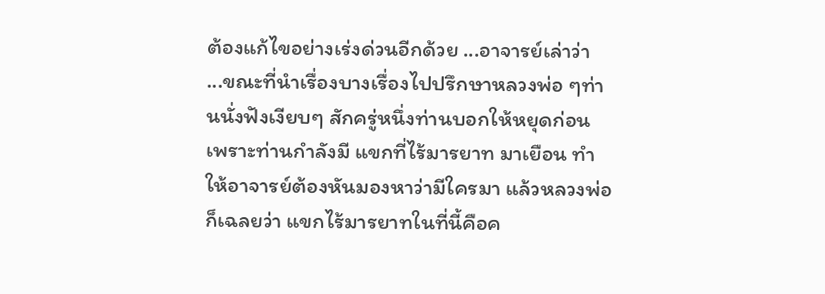ต้องแก้ไขอย่างเร่งด่วนอีกด้วย ...อาจารย์เล่าว่า
...ขณะที่นำเรื่องบางเรื่องไปปรึกษาหลวงพ่อ ๆท่านนั่งฟังเงียบๆ สักครู่หนึ่งท่านบอกให้หยุดก่อน เพราะท่านกำลังมี แขกที่ไร้มารยาท มาเยือน ทำให้อาจารย์ต้องหันมองหาว่ามีใครมา แล้วหลวงพ่อก็เฉลยว่า แขกไร้มารยาทในที่นี้คือค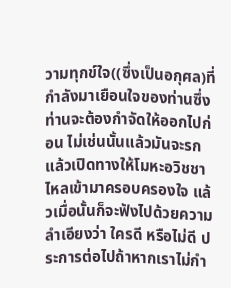วามทุกข์ใจ((ซึ่งเป็นอกุศล)ที่กำลังมาเยือนใจของท่านซึ่งท่านจะต้องกำจัดให้ออกไปก่อน ไม่เช่นนั้นแล้วมันจะรกแล้วเปิดทางให้โมหะอวิชชาไหลเข้ามาครอบครองใจ แล้วเมื่อนั้นก็จะฟังไปด้วยความลำเอียงว่า ใครดี หรือไม่ดี ประการต่อไปถ้าหากเราไม่กำ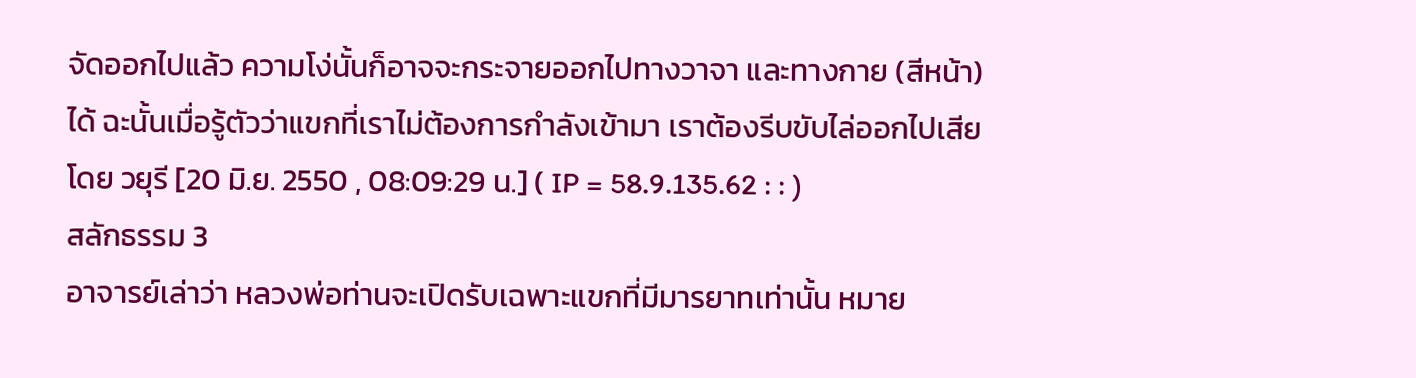จัดออกไปแล้ว ความโง่นั้นก็อาจจะกระจายออกไปทางวาจา และทางกาย (สีหน้า) ได้ ฉะนั้นเมื่อรู้ตัวว่าแขกที่เราไม่ต้องการกำลังเข้ามา เราต้องรีบขับไล่ออกไปเสีย โดย วยุรี [20 มิ.ย. 2550 , 08:09:29 น.] ( IP = 58.9.135.62 : : )
สลักธรรม 3
อาจารย์เล่าว่า หลวงพ่อท่านจะเปิดรับเฉพาะแขกที่มีมารยาทเท่านั้น หมาย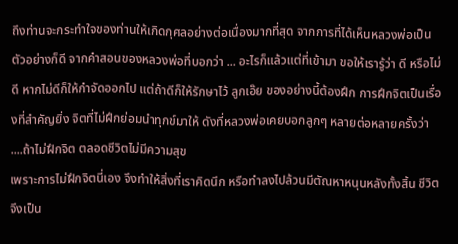ถึงท่านจะกระทำใจของท่านให้เกิดกุศลอย่างต่อเนื่องมากที่สุด จากการที่ได้เห็นหลวงพ่อเป็นตัวอย่างก็ดี จากคำสอนของหลวงพ่อที่บอกว่า ... อะไรก็แล้วแต่ที่เข้ามา ขอให้เรารู้ว่า ดี หรือไม่ดี หากไม่ดีก็ให้กำจัดออกไป แต่ถ้าดีก็ให้รักษาไว้ ลูกเอ๊ย ของอย่างนี้ต้องฝึก การฝึกจิตเป็นเรื่องที่สำคัญยิ่ง จิตที่ไม่ฝึกย่อมนำทุกข์มาให้ ดังที่หลวงพ่อเคยบอกลูกๆ หลายต่อหลายครั้งว่า ....ถ้าไม่ฝึกจิต ตลอดชีวิตไม่มีความสุข
เพราะการไม่ฝึกจิตนี่เอง จึงทำให้สิ่งที่เราคิดนึก หรือทำลงไปล้วนมีตัณหาหนุนหลังทั้งสิ้น ชีวิตจึงเป็น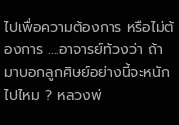ไปเพื่อความต้องการ หรือไม่ต้องการ ....อาจารย์ท้วงว่า ถ้ามาบอกลูกศิษย์อย่างนี้จะหนักไปไหม ? หลวงพ่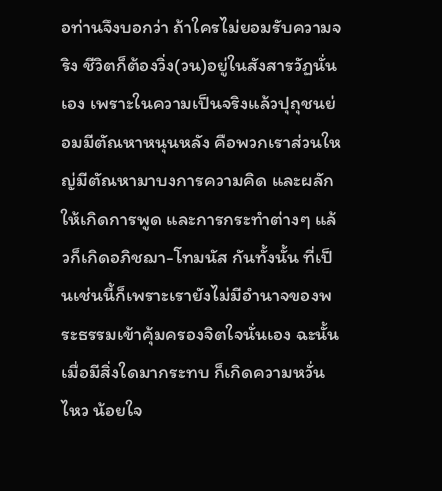อท่านจึงบอกว่า ถ้าใครไม่ยอมรับความจริง ชีวิตก็ต้องวิ่ง(วน)อยู่ในสังสารวัฏนั่นเอง เพราะในความเป็นจริงแล้วปุถุชนย่อมมีตัณหาหนุนหลัง คือพวกเราส่วนใหญ่มีตัณหามาบงการความคิด และผลักให้เกิดการพูด และการกระทำต่างๆ แล้วก็เกิดอภิชฌา-โทมนัส กันทั้งนั้น ที่เป็นเช่นนี้ก็เพราะเรายังไม่มีอำนาจของพระธรรมเข้าคุ้มครองจิตใจนั่นเอง ฉะนั้นเมื่อมีสิ่งใดมากระทบ ก็เกิดความหวั่นไหว น้อยใจ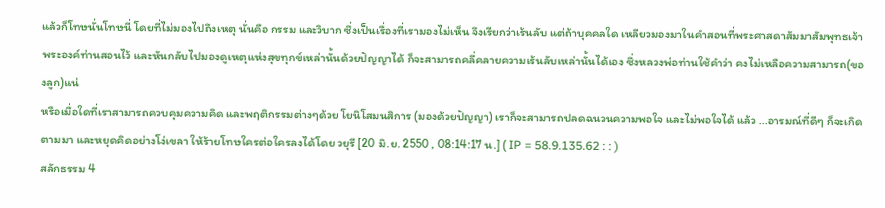แล้วก็โทษนั่นโทษนี่ โดยที่ไม่มองไปถึงเหตุ นั่นคือ กรรม และวิบาก ซึ่งเป็นเรื่องที่เรามองไม่เห็น จึงเรียกว่าเร้นลับ แต่ถ้าบุคคลใด เหลียวมองมาในคำสอนที่พระศาสดาสัมมาสัมพุทธเจ้าพระองค์ท่านสอนไว้ และหันกลับไปมองดูเหตุแห่งสุขทุกข์เหล่านั้นด้วยปัญญาได้ ก็จะสามารถคลี่คลายความเร้นลับเหล่านั้นได้เอง ซึ่งหลวงพ่อท่านใช้คำว่า คงไม่เหลือความสามารถ(ของลูก)แน่
หรือเมื่อใดที่เราสามารถควบคุมความคิด และพฤติกรรมต่างๆด้วย โยนิโสมนสิการ (มองด้วยปัญญา) เราก็จะสามารถปลดฉนวนความพอใจ และไม่พอใจได้ แล้ว ...อารมณ์ที่ดีๆ ก็จะเกิดตามมา และหยุดคิดอย่างโง่เขลา ให้ร้ายโทษใครต่อใครลงได้โดย วยุรี [20 มิ.ย. 2550 , 08:14:17 น.] ( IP = 58.9.135.62 : : )
สลักธรรม 4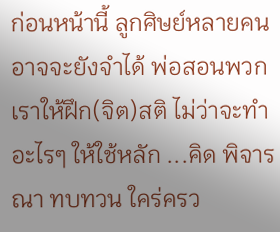ก่อนหน้านี้ ลูกศิษย์หลายคนอาจจะยังจำได้ พ่อสอนพวกเราให้ฝึก(จิต)สติ ไม่ว่าจะทำอะไรๆ ให้ใช้หลัก ...คิด พิจารณา ทบทวน ใคร่ครว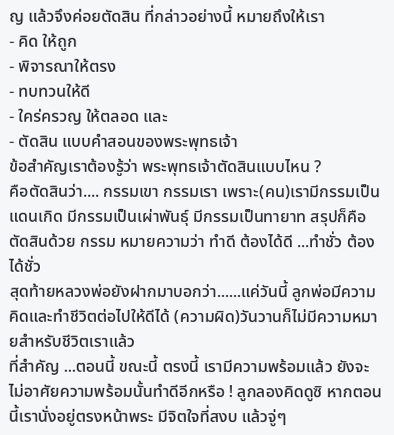ญ แล้วจึงค่อยตัดสิน ที่กล่าวอย่างนี้ หมายถึงให้เรา
- คิด ให้ถูก
- พิจารณาให้ตรง
- ทบทวนให้ดี
- ใคร่ครวญ ให้ตลอด และ
- ตัดสิน แบบคำสอนของพระพุทธเจ้า
ข้อสำคัญเราต้องรู้ว่า พระพุทธเจ้าตัดสินแบบไหน ?
คือตัดสินว่า.... กรรมเขา กรรมเรา เพราะ(คน)เรามีกรรมเป็นแดนเกิด มีกรรมเป็นเผ่าพันธุ์ มีกรรมเป็นทายาท สรุปก็คือ ตัดสินด้วย กรรม หมายความว่า ทำดี ต้องได้ดี ...ทำชั่ว ต้องได้ชั่ว
สุดท้ายหลวงพ่อยังฝากมาบอกว่า......แค่วันนี้ ลูกพ่อมีความคิดและทำชีวิตต่อไปให้ดีได้ (ความผิด)วันวานก็ไม่มีความหมายสำหรับชีวิตเราแล้ว
ที่สำคัญ ...ตอนนี้ ขณะนี้ ตรงนี้ เรามีความพร้อมแล้ว ยังจะไม่อาศัยความพร้อมนั้นทำดีอีกหรือ ! ลูกลองคิดดูซิ หากตอนนี้เรานั่งอยู่ตรงหน้าพระ มีจิตใจที่สงบ แล้วจู่ๆ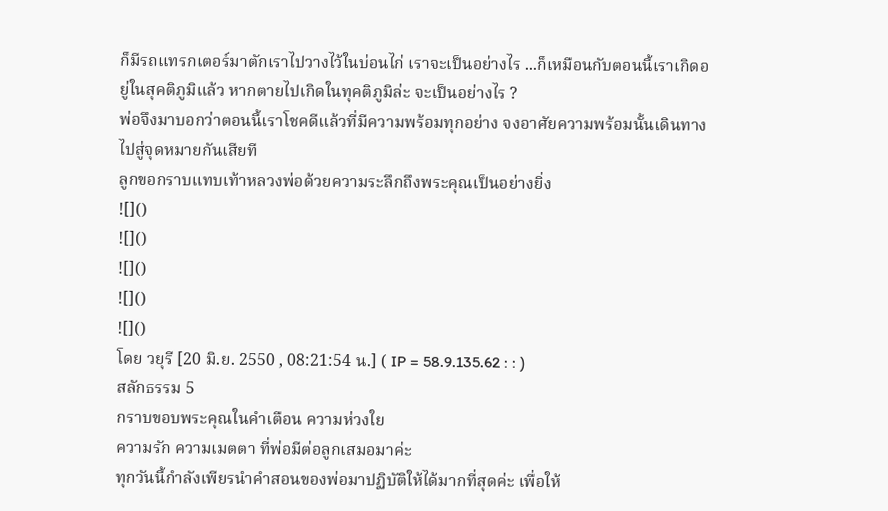ก็มีรถแทรกเตอร์มาตักเราไปวางไว้ในบ่อนไก่ เราจะเป็นอย่างไร ...ก็เหมือนกับตอนนี้เราเกิดอยู่ในสุคติภูมิแล้ว หากตายไปเกิดในทุคติภูมิล่ะ จะเป็นอย่างไร ?
พ่อจึงมาบอกว่าตอนนี้เราโชคดีแล้วที่มีความพร้อมทุกอย่าง จงอาศัยความพร้อมนั้นเดินทางไปสู่จุดหมายกันเสียที
ลูกขอกราบแทบเท้าหลวงพ่อด้วยความระลึกถึงพระคุณเป็นอย่างยิ่ง
![]()
![]()
![]()
![]()
![]()
โดย วยุรี [20 มิ.ย. 2550 , 08:21:54 น.] ( IP = 58.9.135.62 : : )
สลักธรรม 5
กราบขอบพระคุณในคำเตือน ความห่วงใย
ความรัก ความเมตตา ที่พ่อมีต่อลูกเสมอมาค่ะ
ทุกวันนี้กำลังเพียรนำคำสอนของพ่อมาปฏิบัติให้ได้มากที่สุดค่ะ เพื่อให้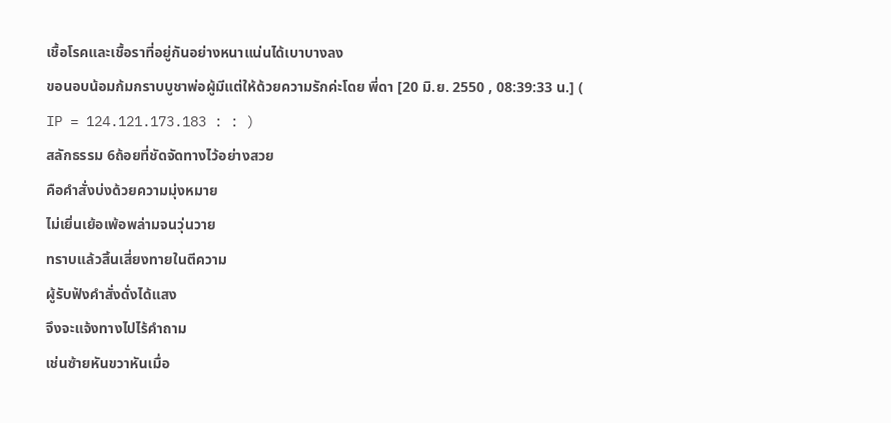เชื้อโรคและเชื้อราที่อยู่กันอย่างหนาแน่นได้เบาบางลง
ขอนอบน้อมก้มกราบบูชาพ่อผู้มีแต่ให้ด้วยความรักค่ะโดย พี่ดา [20 มิ.ย. 2550 , 08:39:33 น.] ( IP = 124.121.173.183 : : )
สลักธรรม 6ถ้อยที่ชัดจัดทางไว้อย่างสวย
คือคำสั่งบ่งด้วยความมุ่งหมาย
ไม่เยิ่นเย้อเพ้อพล่ามจนวุ่นวาย
ทราบแล้วสิ้นเสี่ยงทายในตีความ
ผู้รับฟังคำสั่งดั่งได้แสง
จึงจะแจ้งทางไปไร้คำถาม
เช่นซ้ายหันขวาหันเมื่อ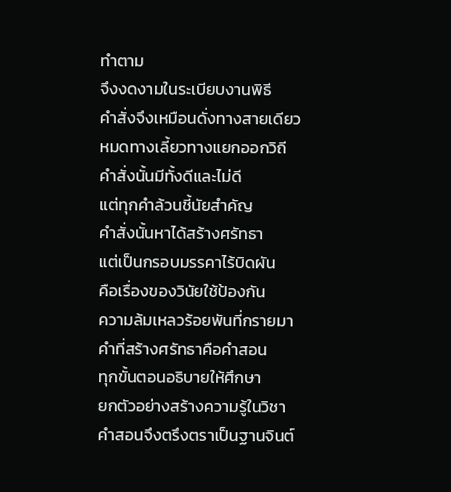ทำตาม
จึงงดงามในระเบียบงานพิธี
คำสั่งจึงเหมือนดั่งทางสายเดียว
หมดทางเลี้ยวทางแยกออกวิถี
คำสั่งนั้นมีทั้งดีและไม่ดี
แต่ทุกคำล้วนชี้นัยสำคัญ
คำสั่งนั้นหาได้สร้างศรัทธา
แต่เป็นกรอบมรรคาไร้บิดผัน
คือเรื่องของวินัยใช้ป้องกัน
ความล้มเหลวร้อยพันที่กรายมา
คำที่สร้างศรัทธาคือคำสอน
ทุกขั้นตอนอธิบายให้ศึกษา
ยกตัวอย่างสร้างความรู้ในวิชา
คำสอนจึงตรึงตราเป็นฐานจินต์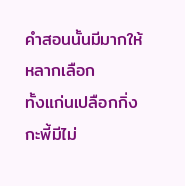คำสอนนั้นมีมากให้หลากเลือก
ทั้งแก่นเปลือกกิ่งกะพี้มีไม่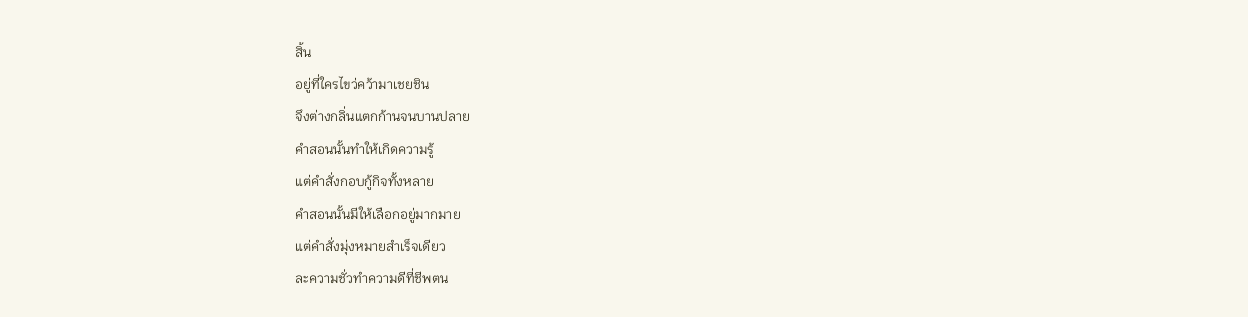สิ้น
อยู่ที่ใครไขว่คว้ามาเชยชิน
จึงต่างกลิ่นแตกก้านจนบานปลาย
คำสอนนั้นทำให้เกิดความรู้
แต่คำสั่งกอบกู้กิจทั้งหลาย
คำสอนนั้นมีให้เลือกอยู่มากมาย
แต่คำสั่งมุ่งหมายสำเร็จเดียว
ละความชั่วทำความดีที่ชีพตน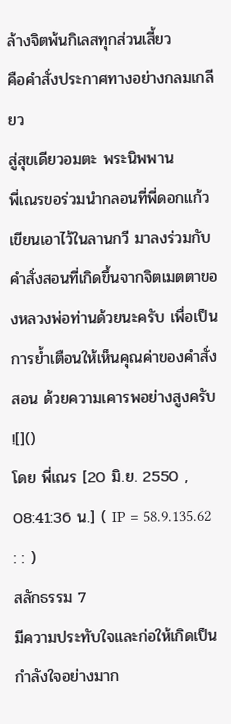ล้างจิตพ้นกิเลสทุกส่วนเสี้ยว
คือคำสั่งประกาศทางอย่างกลมเกลียว
สู่สุขเดียวอมตะ พระนิพพาน
พี่เณรขอร่วมนำกลอนที่พี่ดอกแก้วเขียนเอาไว้ในลานกวี มาลงร่วมกับคำสั่งสอนที่เกิดขึ้นจากจิตเมตตาของหลวงพ่อท่านด้วยนะครับ เพื่อเป็นการย้ำเตือนให้เห็นคุณค่าของคำสั่งสอน ด้วยความเคารพอย่างสูงครับ
![]()
โดย พี่เณร [20 มิ.ย. 2550 , 08:41:36 น.] ( IP = 58.9.135.62 : : )
สลักธรรม 7
มีความประทับใจและก่อให้เกิดเป็นกำลังใจอย่างมาก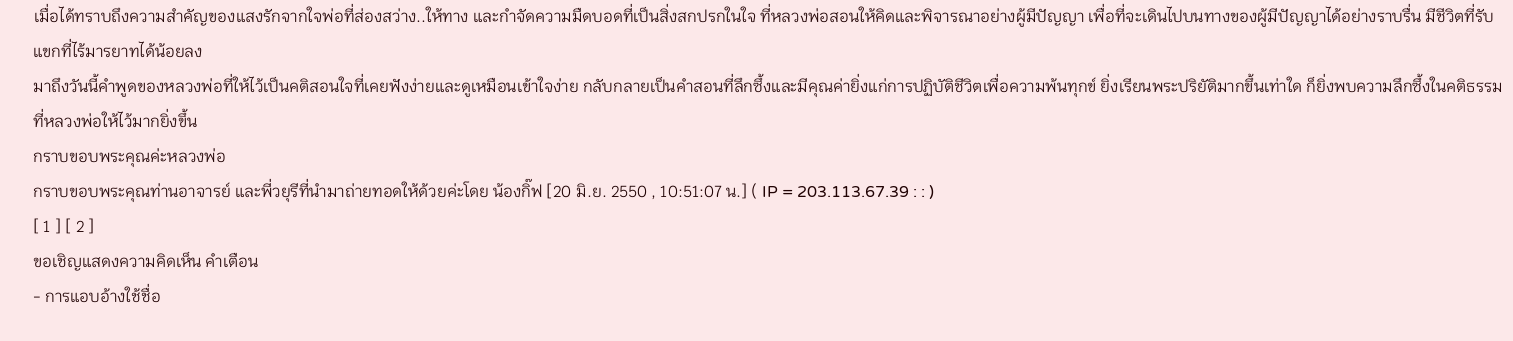เมื่อได้ทราบถึงความสำคัญของแสงรักจากใจพ่อที่ส่องสว่าง..ให้ทาง และกำจัดความมืดบอดที่เป็นสิ่งสกปรกในใจ ที่หลวงพ่อสอนให้คิดและพิจารณาอย่างผู้มีปัญญา เพื่อที่จะเดินไปบนทางของผู้มีปัญญาได้อย่างราบรื่น มีชีวิตที่รับแขกที่ไร้มารยาทได้น้อยลง
มาถึงวันนี้คำพูดของหลวงพ่อที่ให้ไว้เป็นคติสอนใจที่เคยฟังง่ายและดูเหมือนเข้าใจง่าย กลับกลายเป็นคำสอนที่ลึกซึ้งและมีคุณค่ายิ่งแก่การปฏิบัติชีวิตเพื่อความพ้นทุกข์ ยิ่งเรียนพระปริยัติมากขึ้นเท่าใด ก็ยิ่งพบความลึกซึ้งในคติธรรมที่หลวงพ่อให้ไว้มากยิ่งขึ้น
กราบขอบพระคุณค่ะหลวงพ่อ
กราบขอบพระคุณท่านอาจารย์ และพี่วยุรีที่นำมาถ่ายทอดให้ด้วยค่ะโดย น้องกิ๊ฟ [20 มิ.ย. 2550 , 10:51:07 น.] ( IP = 203.113.67.39 : : )
[ 1 ] [ 2 ]
ขอเชิญแสดงความคิดเห็น คำเตือน
- การแอบอ้างใช้ชื่อ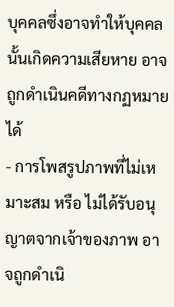บุคคลซึ่งอาจทำให้บุคคลนั้นเกิดความเสียหาย อาจถูกดำเนินคดีทางกฏหมายได้
- การโพสรูปภาพที่ไม่เหมาะสม หรือ ไม่ได้รับอนุญาตจากเจ้าของภาพ อาจถูกดำเนิ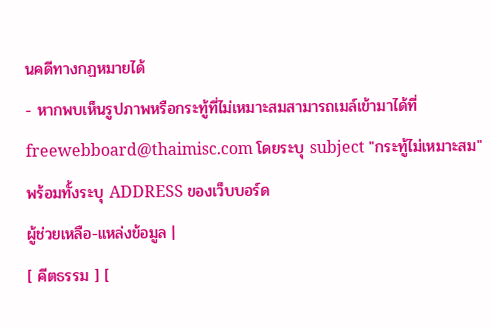นคดีทางกฏหมายได้
- หากพบเห็นรูปภาพหรือกระทู้ที่ไม่เหมาะสมสามารถเมล์เข้ามาได้ที่ freewebboard@thaimisc.com โดยระบุ subject "กระทู้ไม่เหมาะสม" พร้อมทั้งระบุ ADDRESS ของเว็บบอร์ด
ผู้ช่วยเหลือ-แหล่งข้อมูล |
[ คีตธรรม ] [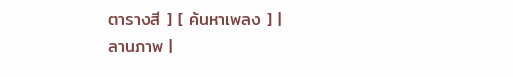ตารางสี ] [ ค้นหาเพลง ] |
ลานภาพ |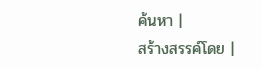ค้นหา |
สร้างสรรค์โดย |